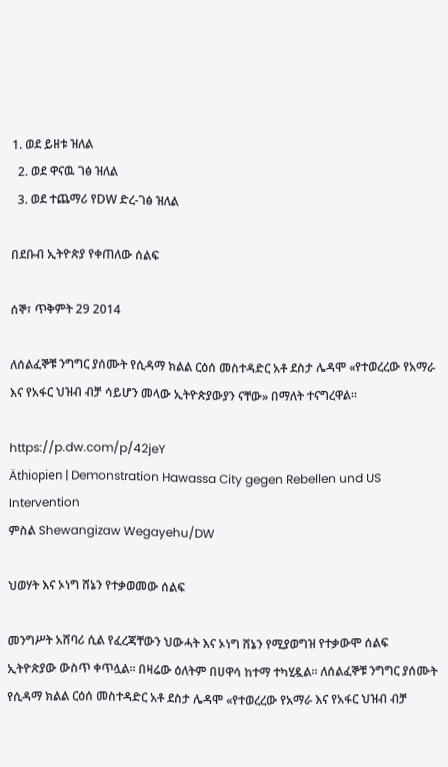1. ወደ ይዘቱ ዝለል
  2. ወደ ዋናዉ ገፅ ዝለል
  3. ወደ ተጨማሪ የDW ድረ-ገፅ ዝለል

በደቡብ ኢትዮጵያ የቀጠለው ሰልፍ

ሰኞ፣ ጥቅምት 29 2014

ለሰልፈኞቹ ንግግር ያሰሙት የሲዳማ ክልል ርዕሰ መስተዳድር አቶ ደስታ ሌዳሞ «የተወረረው የአማራ እና የአፋር ህዝብ ብቻ ሳይሆን መላው ኢትዮጵያውያን ናቸው» በማለት ተናግረዋል።

https://p.dw.com/p/42jeY
Äthiopien | Demonstration Hawassa City gegen Rebellen und US Intervention
ምስል Shewangizaw Wegayehu/DW

ህወሃት እና ኦነግ ሸኔን የተቃወመው ሰልፍ

መንግሥት አሸባሪ ሲል የፈረጃቸውን ህውሓት እና ኦነግ ሸኔን የሚያወግዝ የተቃውሞ ሰልፍ ኢትዮጵያው ውስጥ ቀጥሏል። በዛሬው ዕለትም በሀዋሳ ከተማ ተካሂዷል። ለሰልፈኞቹ ንግግር ያሰሙት የሲዳማ ክልል ርዕሰ መስተዳድር አቶ ደስታ ሌዳሞ «የተወረረው የአማራ እና የአፋር ህዝብ ብቻ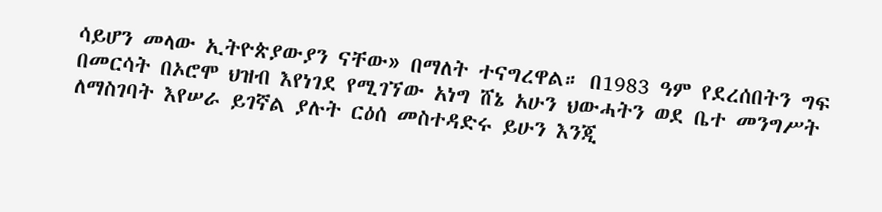ሳይሆን መላው ኢትዮጵያውያን ናቸው» በማለት ተናግረዋል። በ1983 ዓም የደረሰበትን ግፍ በመርሳት በኦሮሞ ህዝብ እየነገደ የሚገኘው አነግ ሸኔ አሁን ህውሓትን ወደ ቤተ መንግሥት ለማስገባት እየሠራ ይገኛል ያሉት ርዕሰ መስተዳድሩ ይሁን እንጂ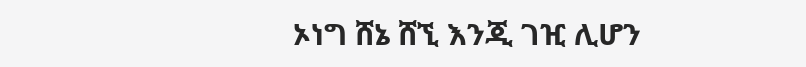ኦነግ ሸኔ ሸኚ እንጂ ገዢ ሊሆን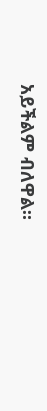አይችልም ብለዋል።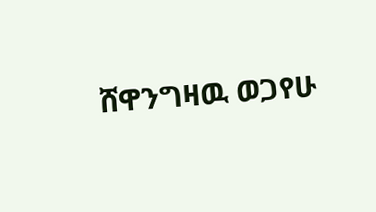ሸዋንግዛዉ ወጋየሁ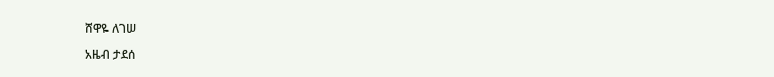ሸዋዬ ለገሠ

አዜብ ታደሰ